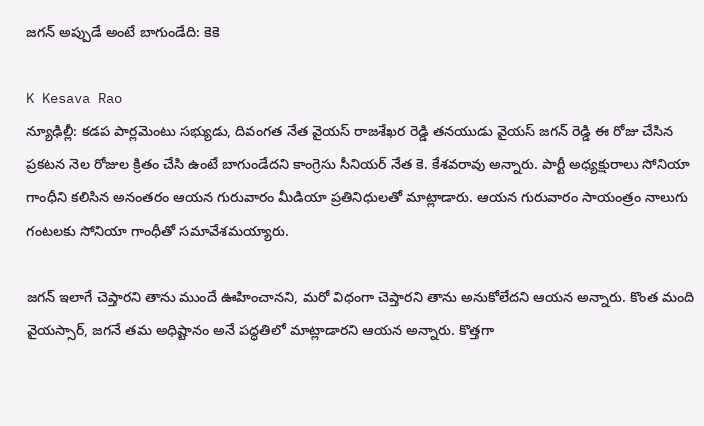జగన్ అప్పుడే అంటే బాగుండేది: కెకె

K Kesava Rao
న్యూఢిల్లీ: కడప పార్లమెంటు సభ్యుడు, దివంగత నేత వైయస్ రాజశేఖర రెడ్డి తనయుడు వైయస్ జగన్ రెడ్డి ఈ రోజు చేసిన ప్రకటన నెల రోజుల క్రితం చేసి ఉంటే బాగుండేదని కాంగ్రెసు సీనియర్ నేత కె. కేశవరావు అన్నారు. పార్టీ అధ్యక్షురాలు సోనియా గాంధీని కలిసిన అనంతరం ఆయన గురువారం మీడియా ప్రతినిధులతో మాట్లాడారు. ఆయన గురువారం సాయంత్రం నాలుగు గంటలకు సోనియా గాంధీతో సమావేశమయ్యారు.

జగన్ ఇలాగే చెప్తారని తాను ముందే ఊహించానని, మరో విధంగా చెప్తారని తాను అనుకోలేదని ఆయన అన్నారు. కొంత మంది వైయస్సార్, జగనే తమ అధిష్టానం అనే పద్ధతిలో మాట్లాడారని ఆయన అన్నారు. కొత్తగా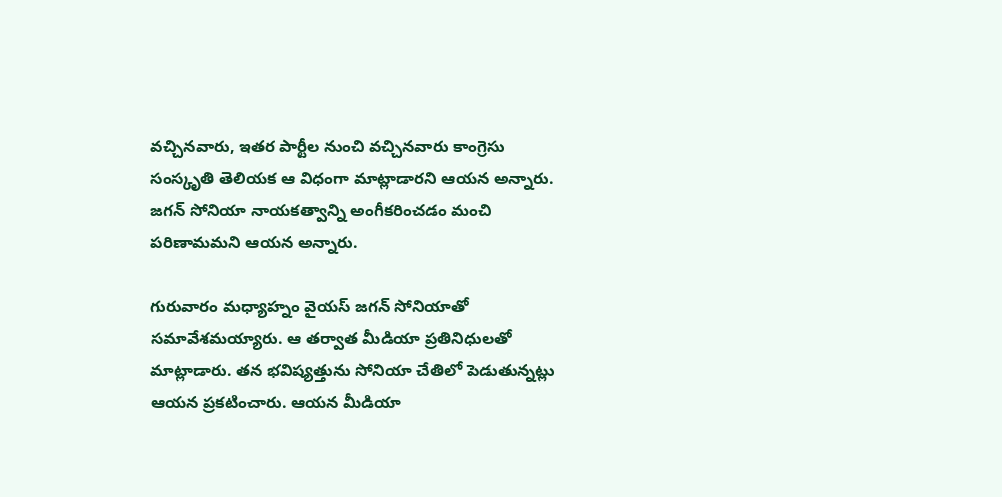వచ్చినవారు, ఇతర పార్టీల నుంచి వచ్చినవారు కాంగ్రెసు సంస్కృతి తెలియక ఆ విధంగా మాట్లాడారని ఆయన అన్నారు. జగన్ సోనియా నాయకత్వాన్ని అంగీకరించడం మంచి పరిణామమని ఆయన అన్నారు.

గురువారం మధ్యాహ్నం వైయస్ జగన్ సోనియాతో సమావేశమయ్యారు. ఆ తర్వాత మీడియా ప్రతినిధులతో మాట్లాడారు. తన భవిష్యత్తును సోనియా చేతిలో పెడుతున్నట్లు ఆయన ప్రకటించారు. ఆయన మీడియా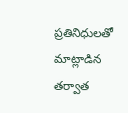ప్రతినిధులతో మాట్లాడిన తర్వాత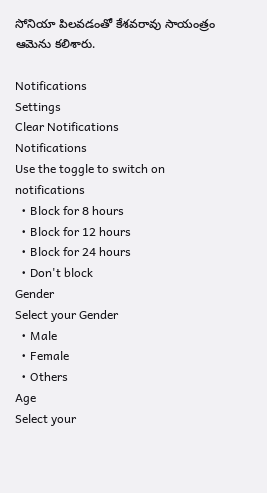సోనియా పిలవడంతో కేశవరావు సాయంత్రం ఆమెను కలిశారు.

Notifications
Settings
Clear Notifications
Notifications
Use the toggle to switch on notifications
  • Block for 8 hours
  • Block for 12 hours
  • Block for 24 hours
  • Don't block
Gender
Select your Gender
  • Male
  • Female
  • Others
Age
Select your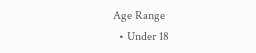Age Range
  • Under 18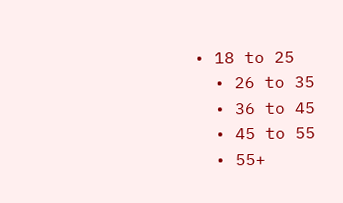• 18 to 25
  • 26 to 35
  • 36 to 45
  • 45 to 55
  • 55+